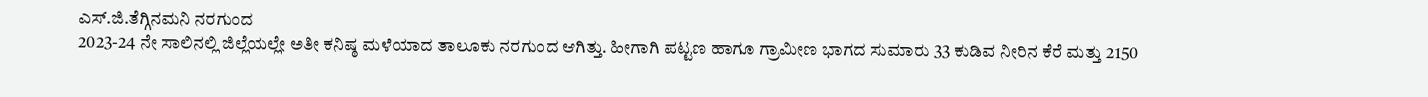ಎಸ್.ಜಿ.ತೆಗ್ಗಿನಮನಿ ನರಗುಂದ
2023-24 ನೇ ಸಾಲಿನಲ್ಲಿ ಜಿಲ್ಲೆಯಲ್ಲೇ ಅತೀ ಕನಿಷ್ಠ ಮಳೆಯಾದ ತಾಲೂಕು ನರಗುಂದ ಆಗಿತ್ತು. ಹೀಗಾಗಿ ಪಟ್ಟಣ ಹಾಗೂ ಗ್ರಾಮೀಣ ಭಾಗದ ಸುಮಾರು 33 ಕುಡಿವ ನೀರಿನ ಕೆರೆ ಮತ್ತು 2150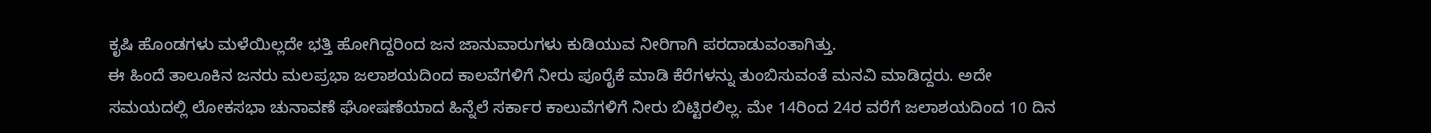ಕೃಷಿ ಹೊಂಡಗಳು ಮಳೆಯಿಲ್ಲದೇ ಭತ್ತಿ ಹೋಗಿದ್ದರಿಂದ ಜನ ಜಾನುವಾರುಗಳು ಕುಡಿಯುವ ನೀರಿಗಾಗಿ ಪರದಾಡುವಂತಾಗಿತ್ತು.
ಈ ಹಿಂದೆ ತಾಲೂಕಿನ ಜನರು ಮಲಪ್ರಭಾ ಜಲಾಶಯದಿಂದ ಕಾಲವೆಗಳಿಗೆ ನೀರು ಪೂರೈಕೆ ಮಾಡಿ ಕೆರೆಗಳನ್ನು ತುಂಬಿಸುವಂತೆ ಮನವಿ ಮಾಡಿದ್ದರು. ಅದೇ ಸಮಯದಲ್ಲಿ ಲೋಕಸಭಾ ಚುನಾವಣೆ ಘೋಷಣೆಯಾದ ಹಿನ್ನೆಲೆ ಸರ್ಕಾರ ಕಾಲುವೆಗಳಿಗೆ ನೀರು ಬಿಟ್ಟಿರಲಿಲ್ಲ. ಮೇ 14ರಿಂದ 24ರ ವರೆಗೆ ಜಲಾಶಯದಿಂದ 10 ದಿನ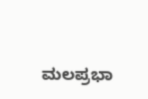ಮಲಪ್ರಭಾ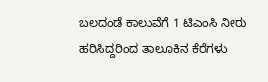ಬಲದಂಡೆ ಕಾಲುವೆಗೆ 1 ಟಿಎಂಸಿ ನೀರು ಹರಿಸಿದ್ದರಿಂದ ತಾಲೂಕಿನ ಕೆರೆಗಳು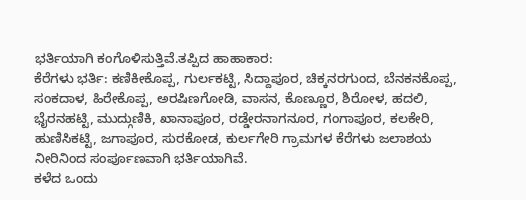ಭರ್ತಿಯಾಗಿ ಕಂಗೊಳಿಸುತ್ತಿವೆ.ತಪ್ಪಿದ ಹಾಹಾಕಾರ:
ಕೆರೆಗಳು ಭರ್ತಿ: ಕಣಿಕೀಕೊಪ್ಪ, ಗುರ್ಲಕಟ್ಟಿ, ಸಿದ್ದಾಪೂರ, ಚಿಕ್ಕನರಗುಂದ, ಬೆನಕನಕೊಪ್ಪ, ಸಂಕದಾಳ, ಹಿರೇಕೊಪ್ಪ, ಅರಷಿಣಗೋಡಿ, ವಾಸನ, ಕೊಣ್ಣೂರ, ಶಿರೋಳ, ಹದಲಿ, ಭೈರನಹಟ್ಟಿ, ಮುದ್ಗುಣಿಕಿ, ಖಾನಾಪೂರ, ರಡ್ಡೇರನಾಗನೂರ, ಗಂಗಾಪೂರ, ಕಲಕೇರಿ, ಹುಣಿಸಿಕಟ್ಟಿ, ಜಗಾಪೂರ, ಸುರಕೋಡ, ಕುರ್ಲಗೇರಿ ಗ್ರಾಮಗಳ ಕೆರೆಗಳು ಜಲಾಶಯ ನೀರಿನಿಂದ ಸಂರ್ಪೂಣವಾಗಿ ಭರ್ತಿಯಾಗಿವೆ.
ಕಳೆದ ಒಂದು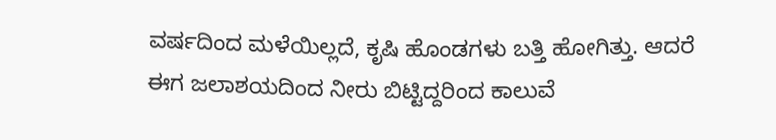ವರ್ಷದಿಂದ ಮಳೆಯಿಲ್ಲದೆ, ಕೃಷಿ ಹೊಂಡಗಳು ಬತ್ತಿ ಹೋಗಿತ್ತು. ಆದರೆ ಈಗ ಜಲಾಶಯದಿಂದ ನೀರು ಬಿಟ್ಟಿದ್ದರಿಂದ ಕಾಲುವೆ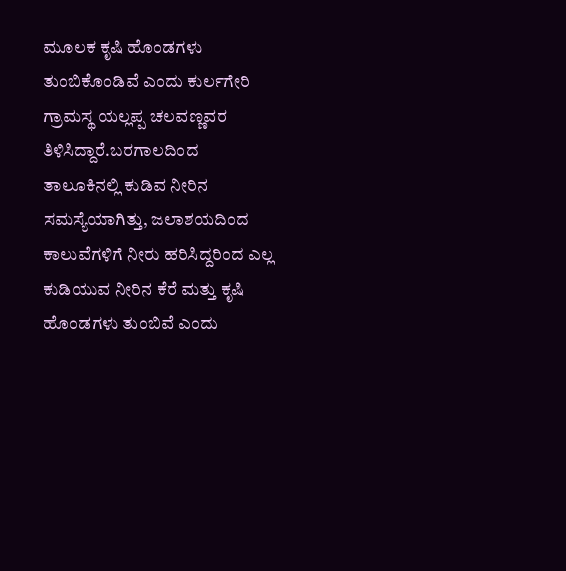ಮೂಲಕ ಕೃಷಿ ಹೊಂಡಗಳು ತುಂಬಿಕೊಂಡಿವೆ ಎಂದು ಕುರ್ಲಗೇರಿ ಗ್ರಾಮಸ್ಥ ಯಲ್ಲಪ್ಪ ಚಲವಣ್ಣವರ ತಿಳಿಸಿದ್ದಾರೆ.ಬರಗಾಲದಿಂದ ತಾಲೂಕಿನಲ್ಲಿ ಕುಡಿವ ನೀರಿನ ಸಮಸ್ಯೆಯಾಗಿತ್ತು, ಜಲಾಶಯದಿಂದ ಕಾಲುವೆಗಳಿಗೆ ನೀರು ಹರಿಸಿದ್ದರಿಂದ ಎಲ್ಲ ಕುಡಿಯುವ ನೀರಿನ ಕೆರೆ ಮತ್ತು ಕೃಷಿ ಹೊಂಡಗಳು ತುಂಬಿವೆ ಎಂದು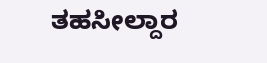ತಹಸೀಲ್ದಾರ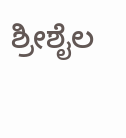ಶ್ರೀಶೈಲ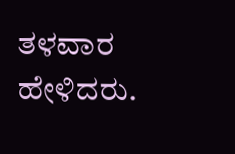ತಳವಾರ ಹೇಳಿದರು.